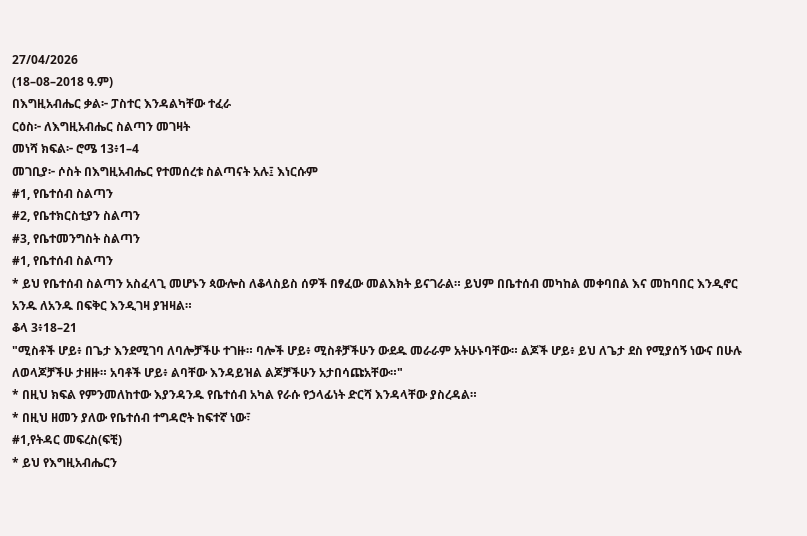27/04/2026
(18–08–2018 ዓ.ም)
በእግዚአብሔር ቃል፦ ፓስተር እንዳልካቸው ተፈራ
ርዕስ፦ ለእግዚአብሔር ስልጣን መገዛት
መነሻ ክፍል፦ ሮሜ 13፥1–4
መገቢያ፦ ሶስት በእግዚአብሔር የተመሰረቱ ስልጣናት አሉ፤ እነርሱም
#1, የቤተሰብ ስልጣን
#2, የቤተክርስቲያን ስልጣን
#3, የቤተመንግስት ስልጣን
#1, የቤተሰብ ስልጣን
* ይህ የቤተሰብ ስልጣን አስፈላጊ መሆኑን ጳውሎስ ለቆላስይስ ሰዎች በፃፈው መልእክት ይናገራል። ይህም በቤተሰብ መካከል መቀባበል እና መከባበር እንዲኖር አንዱ ለአንዱ በፍቅር እንዲገዛ ያዝዛል።
ቆላ 3፥18–21
"ሚስቶች ሆይ፥ በጌታ እንደሚገባ ለባሎቻችሁ ተገዙ። ባሎች ሆይ፥ ሚስቶቻችሁን ውደዱ መራራም አትሁኑባቸው። ልጆች ሆይ፥ ይህ ለጌታ ደስ የሚያሰኝ ነውና በሁሉ ለወላጆቻችሁ ታዘዙ። አባቶች ሆይ፥ ልባቸው እንዳይዝል ልጆቻችሁን አታበሳጩአቸው።"
* በዚህ ክፍል የምንመለከተው እያንዳንዱ የቤተሰብ አካል የራሱ የኃላፊነት ድርሻ እንዳላቸው ያስረዳል።
* በዚህ ዘመን ያለው የቤተሰብ ተግዳሮት ከፍተኛ ነው፣
#1,የትዳር መፍረስ(ፍቺ)
* ይህ የእግዚአብሔርን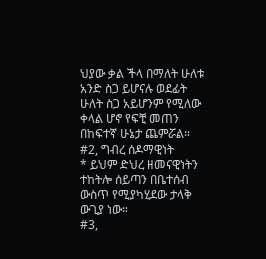ህያው ቃል ችላ በማለት ሁለቱ አንድ ስጋ ይሆናሉ ወደፊት ሁለት ስጋ አይሆንም የሚለው ቀላል ሆኖ የፍቺ መጠን በከፍተኛ ሁኔታ ጨምሯል።
#2, ግብረ ሰዶማዊነት
* ይህም ድህረ ዘመናዊነትን ተከትሎ ሰይጣን በቤተሰብ ውስጥ የሚያካሂደው ታላቅ ውጊያ ነው።
#3,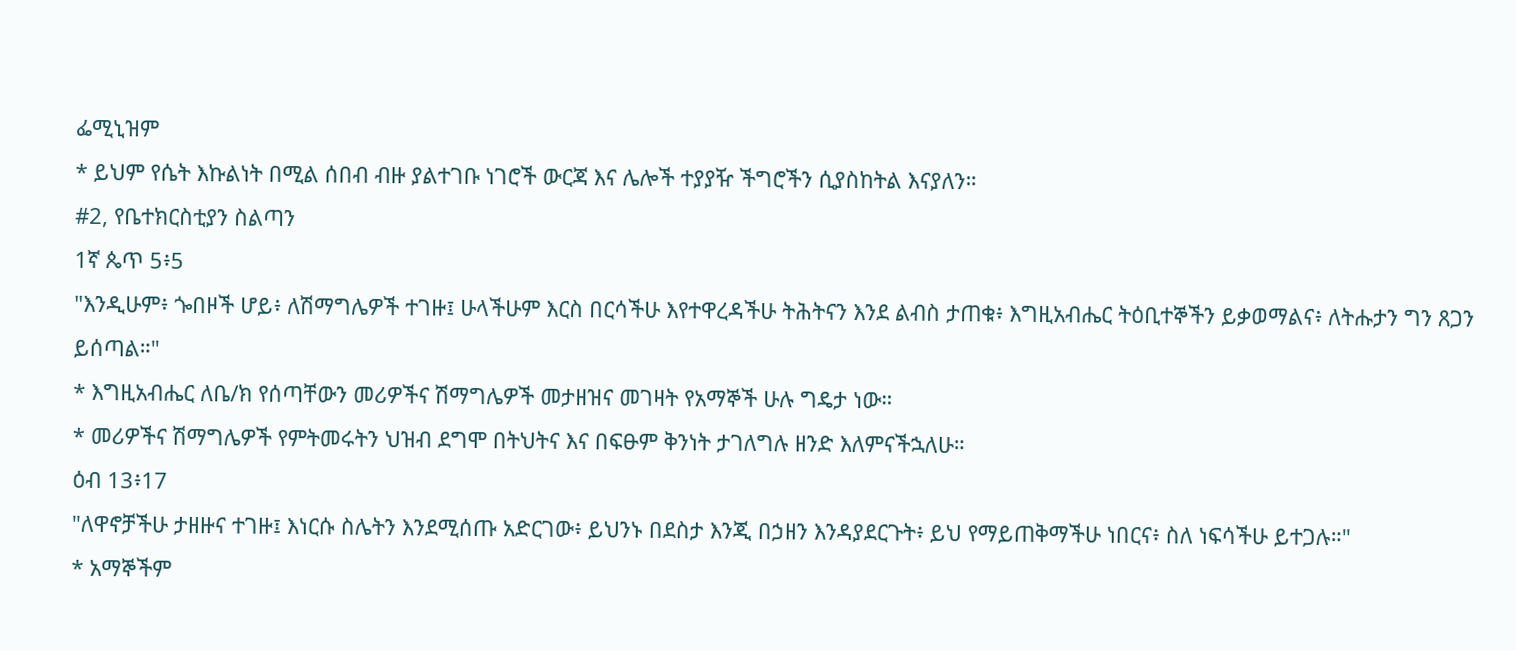ፌሚኒዝም
* ይህም የሴት እኩልነት በሚል ሰበብ ብዙ ያልተገቡ ነገሮች ውርጃ እና ሌሎች ተያያዥ ችግሮችን ሲያስከትል እናያለን።
#2, የቤተክርስቲያን ስልጣን
1ኛ ጴጥ 5፥5
"እንዲሁም፥ ጐበዞች ሆይ፥ ለሽማግሌዎች ተገዙ፤ ሁላችሁም እርስ በርሳችሁ እየተዋረዳችሁ ትሕትናን እንደ ልብስ ታጠቁ፥ እግዚአብሔር ትዕቢተኞችን ይቃወማልና፥ ለትሑታን ግን ጸጋን ይሰጣል።"
* እግዚአብሔር ለቤ/ክ የሰጣቸውን መሪዎችና ሽማግሌዎች መታዘዝና መገዛት የአማኞች ሁሉ ግዴታ ነው።
* መሪዎችና ሽማግሌዎች የምትመሩትን ህዝብ ደግሞ በትህትና እና በፍፁም ቅንነት ታገለግሉ ዘንድ እለምናችኋለሁ።
ዕብ 13፥17
"ለዋኖቻችሁ ታዘዙና ተገዙ፤ እነርሱ ስሌትን እንደሚሰጡ አድርገው፥ ይህንኑ በደስታ እንጂ በኃዘን እንዳያደርጉት፥ ይህ የማይጠቅማችሁ ነበርና፥ ስለ ነፍሳችሁ ይተጋሉ።"
* አማኞችም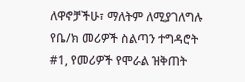ለዋኖቻችሁ፣ ማለትም ለሚያገለግሉ
የቤ/ክ መሪዎች ስልጣን ተግዳሮት
#1, የመሪዎች የሞራል ዝቅጠት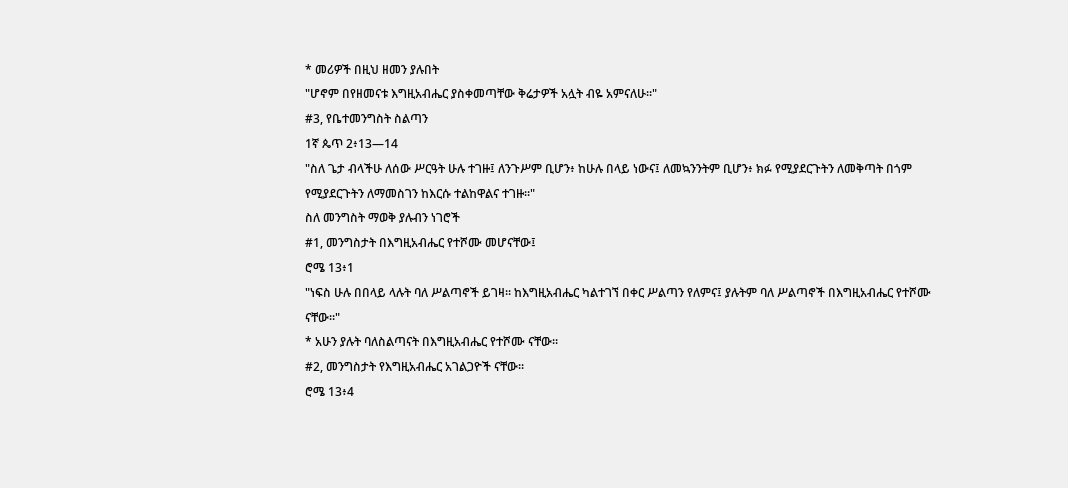* መሪዎች በዚህ ዘመን ያሉበት
"ሆኖም በየዘመናቱ እግዚአብሔር ያስቀመጣቸው ቅሬታዎች አሏት ብዬ አምናለሁ።"
#3, የቤተመንግስት ስልጣን
1ኛ ጴጥ 2፥13—14
"ስለ ጌታ ብላችሁ ለሰው ሥርዓት ሁሉ ተገዙ፤ ለንጉሥም ቢሆን፥ ከሁሉ በላይ ነውና፤ ለመኳንንትም ቢሆን፥ ክፉ የሚያደርጉትን ለመቅጣት በጎም የሚያደርጉትን ለማመስገን ከእርሱ ተልከዋልና ተገዙ።"
ስለ መንግስት ማወቅ ያሉብን ነገሮች
#1, መንግስታት በእግዚአብሔር የተሾሙ መሆናቸው፤
ሮሜ 13፥1
"ነፍስ ሁሉ በበላይ ላሉት ባለ ሥልጣኖች ይገዛ። ከእግዚአብሔር ካልተገኘ በቀር ሥልጣን የለምና፤ ያሉትም ባለ ሥልጣኖች በእግዚአብሔር የተሾሙ ናቸው።"
* አሁን ያሉት ባለስልጣናት በእግዚአብሔር የተሾሙ ናቸው።
#2, መንግስታት የእግዚአብሔር አገልጋዮች ናቸው።
ሮሜ 13፥4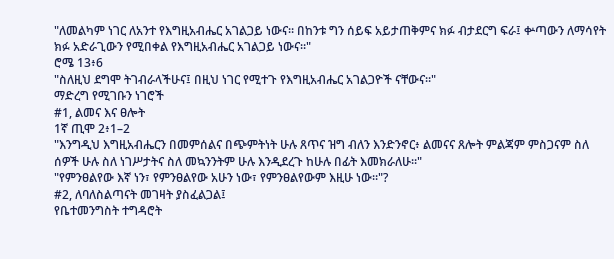"ለመልካም ነገር ለአንተ የእግዚአብሔር አገልጋይ ነውና። በከንቱ ግን ሰይፍ አይታጠቅምና ክፉ ብታደርግ ፍራ፤ ቍጣውን ለማሳየት ክፉ አድራጊውን የሚበቀል የእግዚአብሔር አገልጋይ ነውና።"
ሮሜ 13፥6
"ስለዚህ ደግሞ ትገብራላችሁና፤ በዚህ ነገር የሚተጉ የእግዚአብሔር አገልጋዮች ናቸውና።"
ማድረግ የሚገቡን ነገሮች
#1, ልመና እና ፀሎት
1ኛ ጢሞ 2፥1–2
"እንግዲህ እግዚአብሔርን በመምሰልና በጭምትነት ሁሉ ጸጥና ዝግ ብለን እንድንኖር፥ ልመናና ጸሎት ምልጃም ምስጋናም ስለ ሰዎች ሁሉ ስለ ነገሥታትና ስለ መኳንንትም ሁሉ እንዲደረጉ ከሁሉ በፊት እመክራለሁ።"
"የምንፀልየው እኛ ነን፣ የምንፀልየው አሁን ነው፣ የምንፀልየውም እዚሁ ነው።"?
#2, ለባለስልጣናት መገዛት ያስፈልጋል፤
የቤተመንግስት ተግዳሮት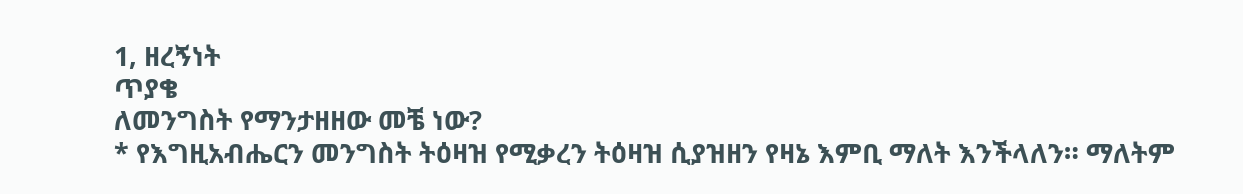1, ዘረኝነት
ጥያቄ
ለመንግስት የማንታዘዘው መቼ ነው?
* የእግዚአብሔርን መንግስት ትዕዛዝ የሚቃረን ትዕዛዝ ሲያዝዘን የዛኔ እምቢ ማለት እንችላለን። ማለትም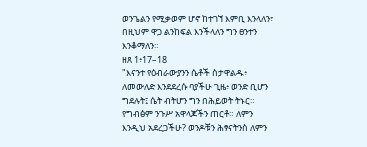ወንጌልን የሚቃወም ሆኖ ከተገኘ እምቢ እንላለን፣ በዚህም ዋጋ ልንከፍል እንችላለን ግን ፀንተን እንቆማለን።
ዘጸ 1፥17–18
"እናንተ የዕብራውያንን ሴቶች ስታዋልዱ፥ ለመውለድ እንደደረሱ ባያችሁ ጊዜ፥ ወንድ ቢሆን ግደሉት፤ ሴት ብትሆን ግን በሕይወት ትኑር። የግብፅም ንጉሥ አዋላጆችን ጠርቶ። ለምን እንዲህ አደረጋችሁ? ወንዶቹን ሕፃናትንስ ለምን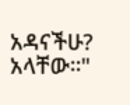አዳናችሁ? አላቸው።"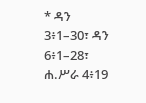* ዳን 3፥1–30፣ ዳን 6፥1–28፣ ሐ.ሥራ 4፥19